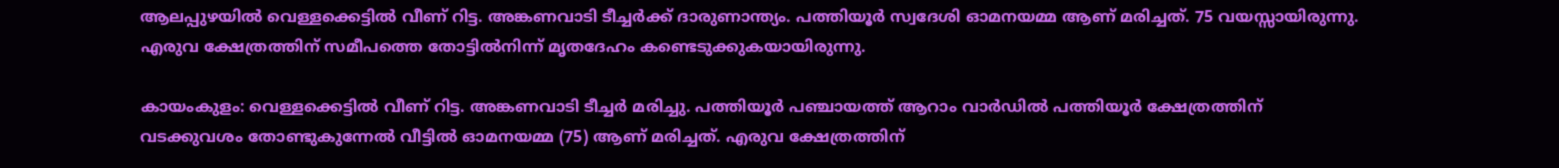ആലപ്പുഴയിൽ വെള്ളക്കെട്ടിൽ വീണ് റിട്ട. അങ്കണവാടി ടീച്ചർക്ക് ദാരുണാന്ത്യം. പത്തിയൂർ സ്വദേശി ഓമനയമ്മ ആണ് മരിച്ചത്. 75 വയസ്സായിരുന്നു. എരുവ ക്ഷേത്രത്തിന് സമീപത്തെ തോട്ടിൽനിന്ന് മൃതദേഹം കണ്ടെടുക്കുകയായിരുന്നു.

കായംകുളം: വെള്ളക്കെട്ടിൽ വീണ് റിട്ട. അങ്കണവാടി ടീച്ചർ മരിച്ചു. പത്തിയൂർ പഞ്ചായത്ത് ആറാം വാർഡിൽ പത്തിയൂർ ക്ഷേത്രത്തിന് വടക്കുവശം തോണ്ടുകുന്നേൽ വീട്ടിൽ ഓമനയമ്മ (75) ആണ് മരിച്ചത്. എരുവ ക്ഷേത്രത്തിന്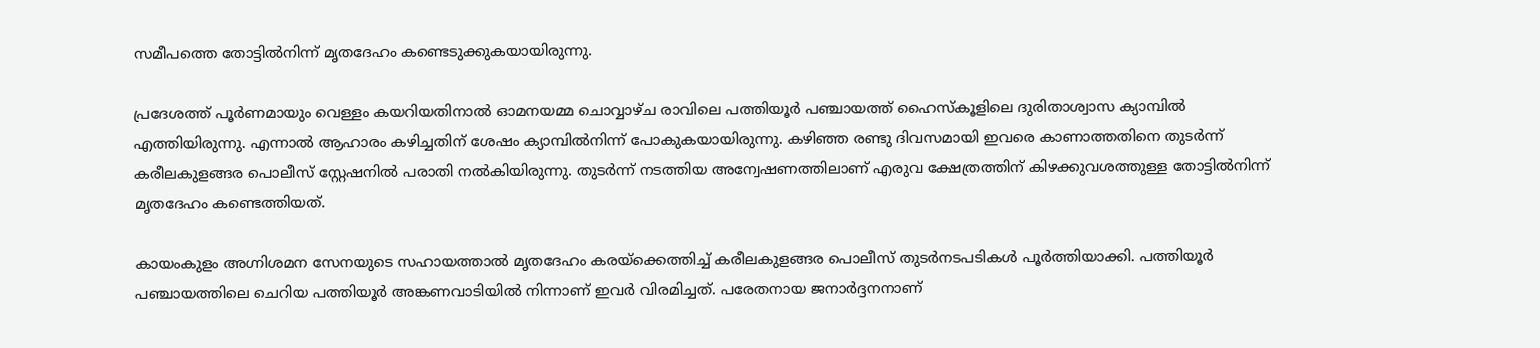സമീപത്തെ തോട്ടിൽനിന്ന് മൃതദേഹം കണ്ടെടുക്കുകയായിരുന്നു.

പ്രദേശത്ത് പൂർണമായും വെള്ളം കയറിയതിനാൽ ഓമനയമ്മ ചൊവ്വാഴ്ച രാവിലെ പത്തിയൂർ പഞ്ചായത്ത് ഹൈസ്കൂളിലെ ദുരിതാശ്വാസ ക്യാമ്പിൽ എത്തിയിരുന്നു. എന്നാൽ ആഹാരം കഴിച്ചതിന് ശേഷം ക്യാമ്പിൽനിന്ന് പോകുകയായിരുന്നു. കഴിഞ്ഞ രണ്ടു ദിവസമായി ഇവരെ കാണാത്തതിനെ തുടർന്ന് കരീലകുളങ്ങര പൊലീസ് സ്റ്റേഷനിൽ പരാതി നൽകിയിരുന്നു. തുടർന്ന് നടത്തിയ അന്വേഷണത്തിലാണ് എരുവ ക്ഷേത്രത്തിന് കിഴക്കുവശത്തുള്ള തോട്ടിൽനിന്ന് മൃതദേഹം കണ്ടെത്തിയത്.

കായംകുളം അഗ്നിശമന സേനയുടെ സഹായത്താൽ മൃതദേഹം കരയ്ക്കെത്തിച്ച് കരീലകുളങ്ങര പൊലീസ് തുടർനടപടികൾ പൂർത്തിയാക്കി. പത്തിയൂർ പഞ്ചായത്തിലെ ചെറിയ പത്തിയൂർ അങ്കണവാടിയിൽ നിന്നാണ് ഇവർ വിരമിച്ചത്. പരേതനായ ജനാർദ്ദനനാണ്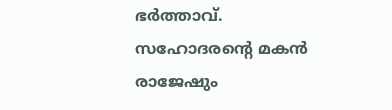ഭർത്താവ്. സഹോദരന്റെ മകൻ രാജേഷും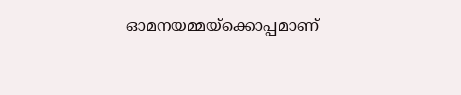ഓമനയമ്മയ്ക്കൊപ്പമാണ്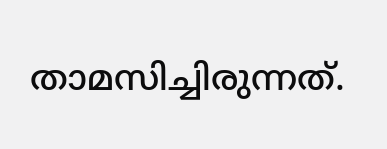താമസിച്ചിരുന്നത്.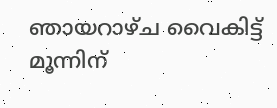ഞായറാഴ്ച വൈകിട്ട് മൂന്നിന്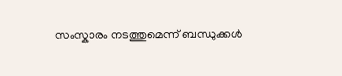സംസ്കാരം നടത്തുമെന്ന് ബന്ധുക്കൾ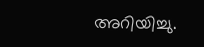അറിയിച്ചു.